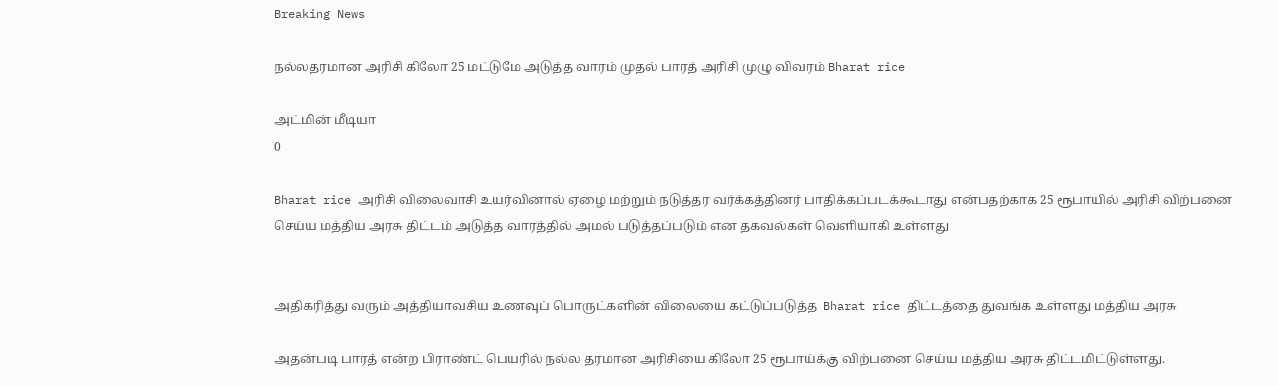Breaking News

நல்லதரமான அரிசி கிலோ 25 மட்டுமே அடுத்த வாரம் முதல் பாரத் அரிசி முழு விவரம் Bharat rice

அட்மின் மீடியா
0

Bharat rice அரிசி விலைவாசி உயர்வினால் ஏழை மற்றும் நடுத்தர வர்க்கத்தினர் பாதிக்கப்படக்கூடாது என்பதற்காக 25 ரூபாயில் அரிசி விற்பனை செய்ய மத்திய அரசு திட்டம் அடுத்த வாரத்தில் அமல் படுத்தப்படும் என தகவல்கள் வெளியாகி உள்ளது


அதிகரித்து வரும் அத்தியாவசிய உணவுப் பொருட்களின் விலையை கட்டுப்படுத்த  Bharat rice திட்டத்தை துவங்க உள்ளது மத்திய அரசு

அதன்படி பாரத் என்ற பிராண்ட் பெயரில் நல்ல தரமான அரிசியை கிலோ 25 ரூபாய்க்கு விற்பனை செய்ய மத்திய அரசு திட்டமிட்டுள்ளது.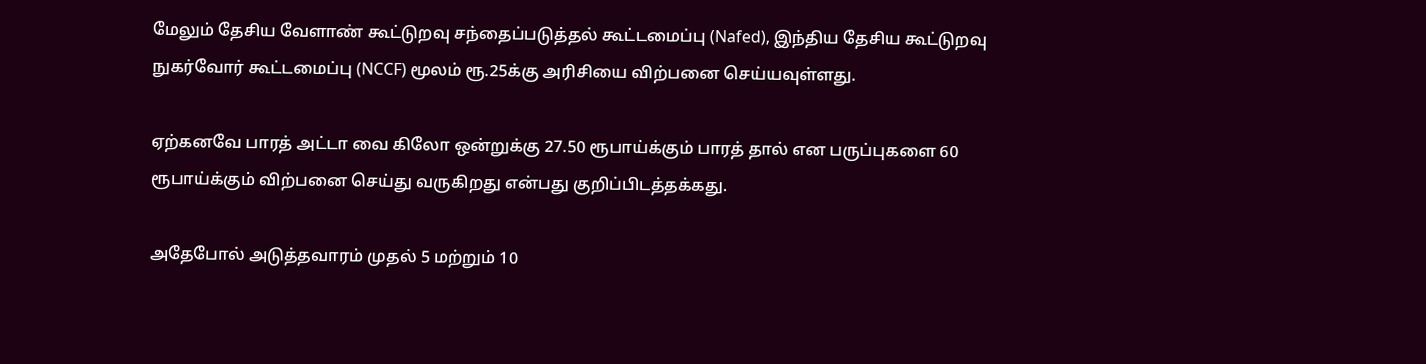மேலும் தேசிய வேளாண் கூட்டுறவு சந்தைப்படுத்தல் கூட்டமைப்பு (Nafed), இந்திய தேசிய கூட்டுறவு நுகர்வோர் கூட்டமைப்பு (NCCF) மூலம் ரூ.25க்கு அரிசியை விற்பனை செய்யவுள்ளது.

ஏற்கனவே பாரத் அட்டா வை கிலோ ஒன்றுக்கு 27.50 ரூபாய்க்கும் பாரத் தால் என பருப்புகளை 60 ரூபாய்க்கும் விற்பனை செய்து வருகிறது என்பது குறிப்பிடத்தக்கது.

அதேபோல் அடுத்தவாரம் முதல் 5 மற்றும் 10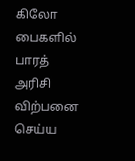கிலோ பைகளில் பாரத் அரிசி விற்பனை செய்ய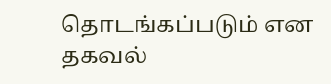தொடங்கப்படும் என தகவல்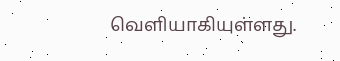வெளியாகியுள்ளது.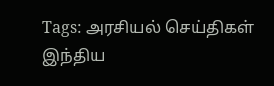Tags: அரசியல் செய்திகள் இந்திய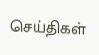செய்திகள்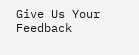Give Us Your Feedback